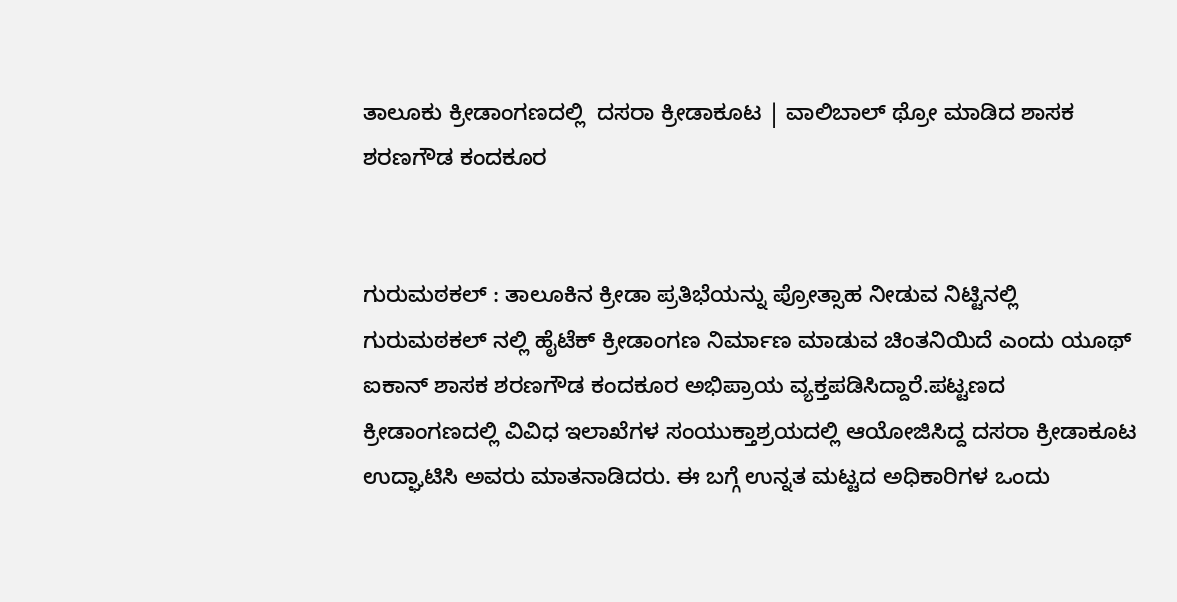ತಾಲೂಕು ಕ್ರೀಡಾಂಗಣದಲ್ಲಿ  ದಸರಾ ಕ್ರೀಡಾಕೂಟ | ವಾಲಿಬಾಲ್ ಥ್ರೋ ಮಾಡಿದ ಶಾಸಕ ಶರಣಗೌಡ ಕಂದಕೂರ


ಗುರುಮಠಕಲ್ : ತಾಲೂಕಿನ ಕ್ರೀಡಾ ಪ್ರತಿಭೆಯನ್ನು ಪ್ರೋತ್ಸಾಹ ನೀಡುವ ನಿಟ್ಟಿನಲ್ಲಿ ಗುರುಮಠಕಲ್ ನಲ್ಲಿ ಹೈಟೆಕ್ ಕ್ರೀಡಾಂಗಣ ನಿರ್ಮಾಣ ಮಾಡುವ ಚಿಂತನಿಯಿದೆ ಎಂದು ಯೂಥ್ ಐಕಾನ್ ಶಾಸಕ ಶರಣಗೌಡ ಕಂದಕೂರ ಅಭಿಪ್ರಾಯ ವ್ಯಕ್ತಪಡಿಸಿದ್ದಾರೆ.ಪಟ್ಟಣದ ಕ್ರೀಡಾಂಗಣದಲ್ಲಿ ವಿವಿಧ ಇಲಾಖೆಗಳ ಸಂಯುಕ್ತಾಶ್ರಯದಲ್ಲಿ ಆಯೋಜಿಸಿದ್ದ ದಸರಾ ಕ್ರೀಡಾಕೂಟ ಉದ್ಘಾಟಿಸಿ ಅವರು ಮಾತನಾಡಿದರು. ಈ ಬಗ್ಗೆ ಉನ್ನತ ಮಟ್ಟದ ಅಧಿಕಾರಿಗಳ ಒಂದು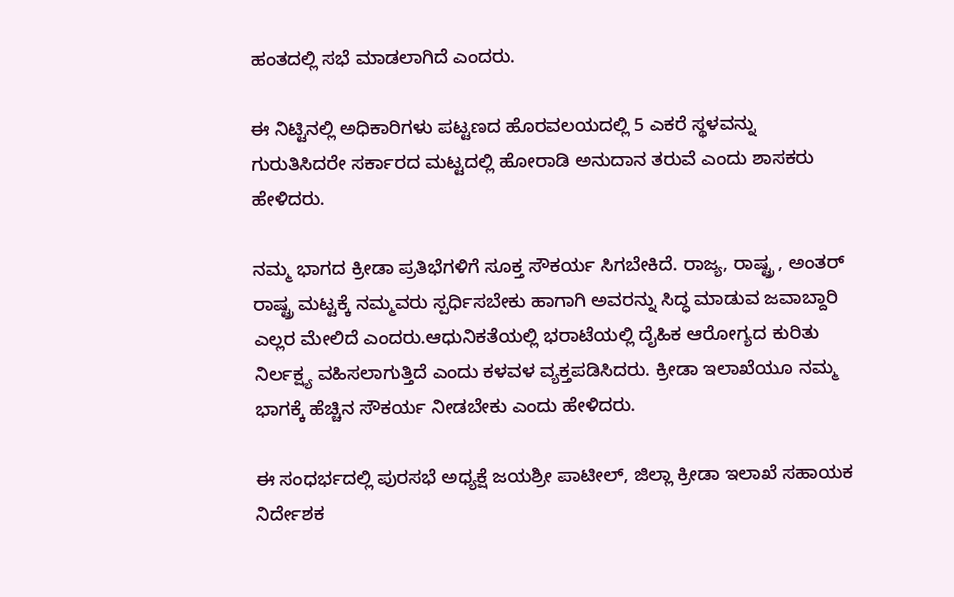ಹಂತದಲ್ಲಿ ಸಭೆ ಮಾಡಲಾಗಿದೆ ಎಂದರು.

ಈ ನಿಟ್ಟಿನಲ್ಲಿ ಅಧಿಕಾರಿಗಳು ಪಟ್ಟಣದ ಹೊರವಲಯದಲ್ಲಿ 5 ಎಕರೆ ಸ್ಥಳವನ್ನು ಗುರುತಿಸಿದರೇ ಸರ್ಕಾರದ ಮಟ್ಟದಲ್ಲಿ ಹೋರಾಡಿ ಅನುದಾನ ತರುವೆ ಎಂದು ಶಾಸಕರು ಹೇಳಿದರು.

ನಮ್ಮ ಭಾಗದ ಕ್ರೀಡಾ ಪ್ರತಿಭೆಗಳಿಗೆ ಸೂಕ್ತ ಸೌಕರ್ಯ ಸಿಗಬೇಕಿದೆ. ರಾಜ್ಯ, ರಾಷ್ಟ್ರ , ಅಂತರ್ ರಾಷ್ಟ್ರ ಮಟ್ಟಕ್ಕೆ ನಮ್ಮವರು ಸ್ಪರ್ಧಿಸಬೇಕು ಹಾಗಾಗಿ ಅವರನ್ನು ಸಿದ್ಧ ಮಾಡುವ ಜವಾಬ್ದಾರಿ ಎಲ್ಲರ ಮೇಲಿದೆ ಎಂದರು.ಆಧುನಿಕತೆಯಲ್ಲಿ ಭರಾಟೆಯಲ್ಲಿ ದೈಹಿಕ ಆರೋಗ್ಯದ ಕುರಿತು ನಿರ್ಲಕ್ಷ್ಯ ವಹಿಸಲಾಗುತ್ತಿದೆ ಎಂದು ಕಳವಳ ವ್ಯಕ್ತಪಡಿಸಿದರು. ಕ್ರೀಡಾ ಇಲಾಖೆಯೂ ನಮ್ಮ ಭಾಗಕ್ಕೆ ಹೆಚ್ಚಿನ ಸೌಕರ್ಯ ನೀಡಬೇಕು ಎಂದು ಹೇಳಿದರು.

ಈ ಸಂಧರ್ಭದಲ್ಲಿ ಪುರಸಭೆ ಅಧ್ಯಕ್ಷೆ ಜಯಶ್ರೀ ಪಾಟೀಲ್, ಜಿಲ್ಲಾ ಕ್ರೀಡಾ ಇಲಾಖೆ ಸಹಾಯಕ ನಿರ್ದೇಶಕ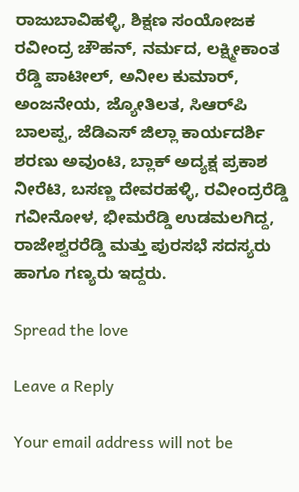ರಾಜುಬಾವಿಹಳ್ಳಿ, ಶಿಕ್ಷಣ ಸಂಯೋಜಕ ರವೀಂದ್ರ ಚೌಹನ್, ನರ್ಮದ, ಲಕ್ಷ್ಮೀಕಾಂತ ರೆಡ್ಡಿ ಪಾಟೀಲ್, ಅನೀಲ ಕುಮಾರ್, ಅಂಜನೇಯ, ಜ್ಯೋತಿಲತ, ಸಿಆರ್‌ಪಿ ಬಾಲಪ್ಪ, ಜೆಡಿಎಸ್ ಜಿಲ್ಲಾ ಕಾರ್ಯದರ್ಶಿ ಶರಣು ಅವುಂಟಿ, ಬ್ಲಾಕ್ ಅದ್ಯಕ್ಷ ಪ್ರಕಾಶ ನೀರೆಟಿ, ಬಸಣ್ಣ ದೇವರಹಳ್ಳಿ, ರವೀಂದ್ರರೆಡ್ಡಿ ಗವೀನೋಳ, ಭೀಮರೆಡ್ಡಿ ಉಡಮಲಗಿದ್ದ, ರಾಜೇಶ್ವರರೆಡ್ಡಿ ಮತ್ತು ಪುರಸಭೆ ಸದಸ್ಯರು ಹಾಗೂ ಗಣ್ಯರು ಇದ್ದರು.

Spread the love

Leave a Reply

Your email address will not be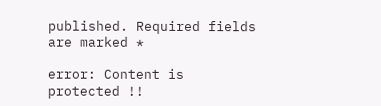published. Required fields are marked *

error: Content is protected !!